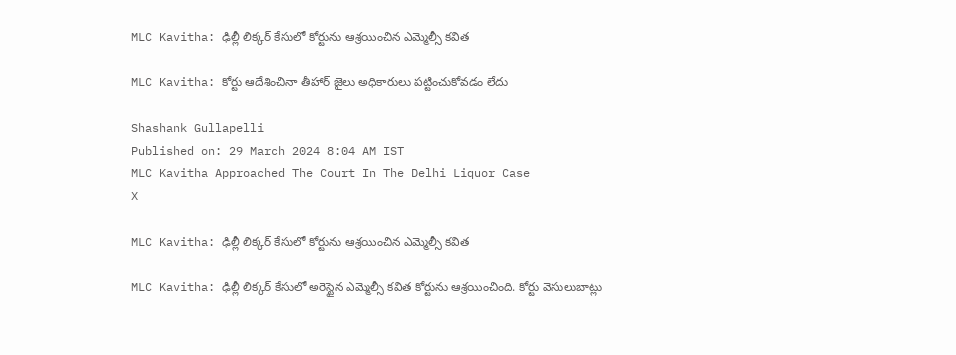MLC Kavitha: ఢిల్లీ లిక్కర్‌ కేసులో కోర్టును ఆశ్రయించిన ఎమ్మెల్సీ కవిత

MLC Kavitha: కోర్టు ఆదేశించినా తీహార్ జైలు అధికారులు పట్టించుకోవడం లేదు

Shashank Gullapelli
Published on: 29 March 2024 8:04 AM IST
MLC Kavitha Approached The Court In The Delhi Liquor Case
X

MLC Kavitha: ఢిల్లీ లిక్కర్‌ కేసులో కోర్టును ఆశ్రయించిన ఎమ్మెల్సీ కవిత

MLC Kavitha: ఢిల్లీ లిక్కర్‌ కేసులో అరెస్టైన ఎమ్మెల్సీ కవిత కోర్టును ఆశ్రయించింది. కోర్టు వెసులుబాట్లు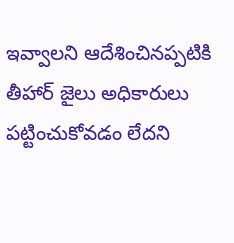ఇవ్వాలని ఆదేశించినప్పటికి తీహార్‌ జైలు అధికారులు పట్టించుకోవడం లేదని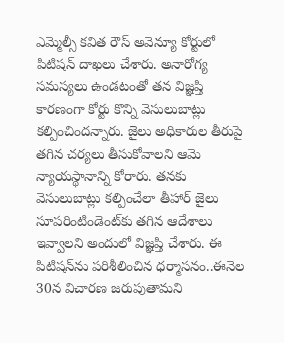ఎమ్మెల్సీ కవిత రౌస్‌ అవెన్యూ కోర్టులో పిటిషన్‌ దాఖలు చేశారు. అనారోగ్య సమస్యలు ఉండటంతో తన విజ్ఞప్తి కారణంగా కోర్టు కొన్ని వెసులుబాట్లు కల్పించిందన్నారు. జైలు అధికారుల తీరుపై తగిన చర్యలు తీసుకోవాలని ఆమె న్యాయస్థానాన్ని కోరారు. తనకు వెసులుబాట్లు కల్పించేలా తీహార్ జైలు సూపరింటిండెంట్‌కు తగిన ఆదేశాలు ఇవ్వాలని అందులో విజ్ఞప్తి చేశారు. ఈ పిటిషన్‌ను పరిశీలించిన ధర్మాసనం..ఈనెల 30న విచారణ జరుపుతామని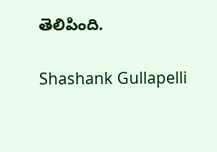తెలిపింది.

Shashank Gullapelli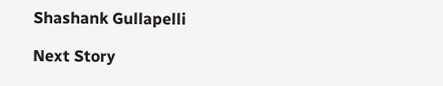Shashank Gullapelli

Next Story